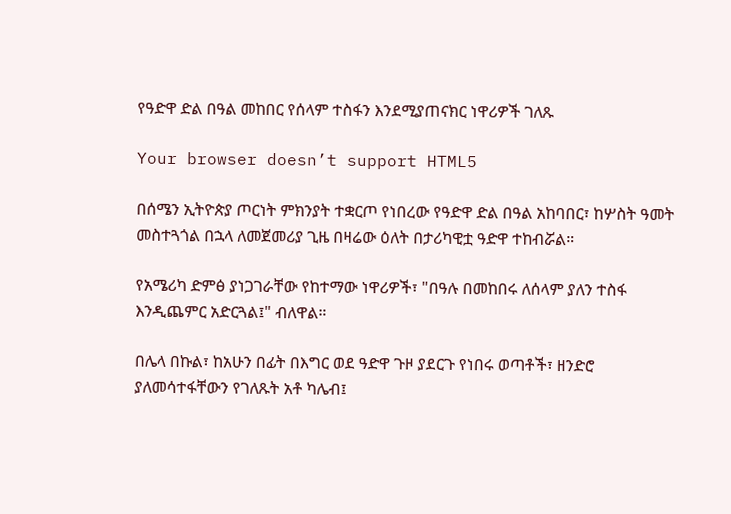የዓድዋ ድል በዓል መከበር የሰላም ተስፋን እንደሚያጠናክር ነዋሪዎች ገለጹ

Your browser doesn’t support HTML5

በሰሜን ኢትዮጵያ ጦርነት ምክንያት ተቋርጦ የነበረው የዓድዋ ድል በዓል አከባበር፣ ከሦስት ዓመት መስተጓጎል በኋላ ለመጀመሪያ ጊዜ በዛሬው ዕለት በታሪካዊቷ ዓድዋ ተከብሯል።

የአሜሪካ ድምፅ ያነጋገራቸው የከተማው ነዋሪዎች፣ "በዓሉ በመከበሩ ለሰላም ያለን ተስፋ እንዲጨምር አድርጓል፤" ብለዋል።

በሌላ በኩል፣ ከአሁን በፊት በእግር ወደ ዓድዋ ጉዞ ያደርጉ የነበሩ ወጣቶች፣ ዘንድሮ ያለመሳተፋቸውን የገለጹት አቶ ካሌብ፤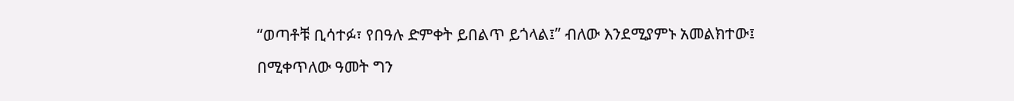“ወጣቶቹ ቢሳተፉ፣ የበዓሉ ድምቀት ይበልጥ ይጎላል፤” ብለው እንደሚያምኑ አመልክተው፤ በሚቀጥለው ዓመት ግን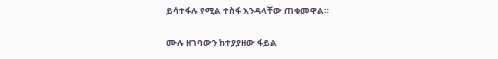ይሳተፋሉ የሚል ተስፋ እንዳላቸው ጠቁመዋል።

ሙሉ ዘገባውን ከተያያዘው ፋይል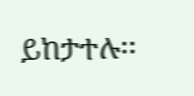ይከታተሉ፡፡